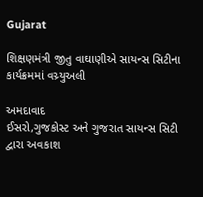Gujarat

શિક્ષણમંત્રી જીતુ વાઘાણીએ સાયન્સ સિટીના કાર્યક્રમમાં વચ્ર્યુઅલી

અમદાવાદ
ઈસરો,ગુજકોસ્ટ અને ગુજરાત સાયન્સ સિટી દ્વારા અવકાશ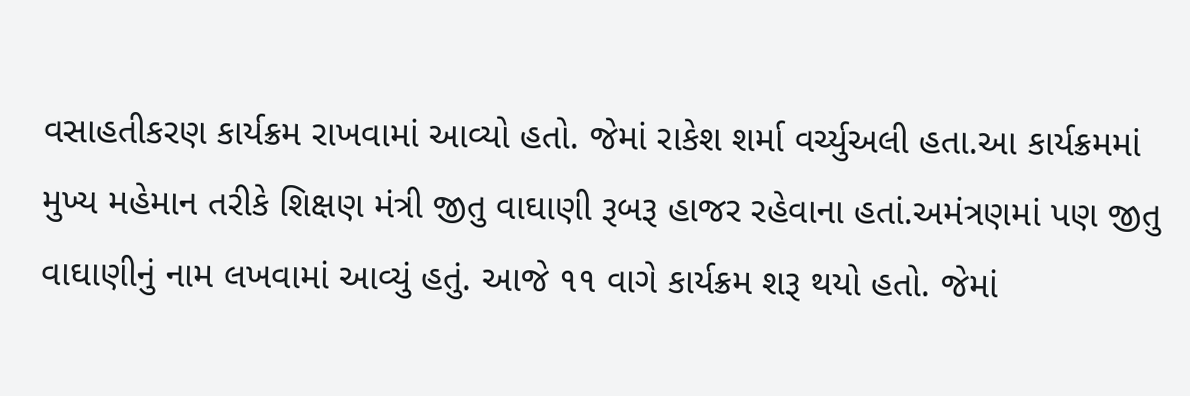વસાહતીકરણ કાર્યક્રમ રાખવામાં આવ્યો હતો. જેમાં રાકેશ શર્મા વર્ચ્યુઅલી હતા.આ કાર્યક્રમમાં મુખ્ય મહેમાન તરીકે શિક્ષણ મંત્રી જીતુ વાઘાણી રૂબરૂ હાજર રહેવાના હતાં.અમંત્રણમાં પણ જીતુ વાઘાણીનું નામ લખવામાં આવ્યું હતું. આજે ૧૧ વાગે કાર્યક્રમ શરૂ થયો હતો. જેમાં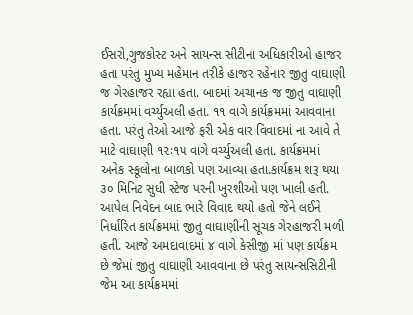ઈસરો,ગુજકોસ્ટ અને સાયન્સ સીટીના અધિકારીઓ હાજર હતા પરંતુ મુખ્ય મહેમાન તરીકે હાજર રહેનાર જીતુ વાઘાણી જ ગેરહાજર રહ્યા હતા. બાદમાં અચાનક જ જીતુ વાઘાણી કાર્યક્રમમાં વર્ચ્યુઅલી હતા. ૧૧ વાગે કાર્યક્રમમાં આવવાના હતા. પરંતુ તેઓ આજે ફરી એક વાર વિવાદમાં ના આવે તે માટે વાઘાણી ૧૨ઃ૧૫ વાગે વર્ચ્યુઅલી હતા. કાર્યક્રમમાં અનેક સ્કૂલોના બાળકો પણ આવ્યા હતા.કાર્યક્રમ શરૂ થયા ૩૦ મિનિટ સુધી સ્ટેજ પરની ખુરશીઓ પણ ખાલી હતી. આપેલ નિવેદન બાદ ભારે વિવાદ થયો હતો જેને લઈને નિર્ધારિત કાર્યક્રમમાં જીતુ વાઘાણીની સૂચક ગેરહાજરી મળી હતી. આજે અમદાવાદમાં ૪ વાગે કેસીજી માં પણ કાર્યક્રમ છે જેમાં જીતુ વાઘાણી આવવાના છે પરંતુ સાયન્સસિટીની જેમ આ કાર્યક્રમમાં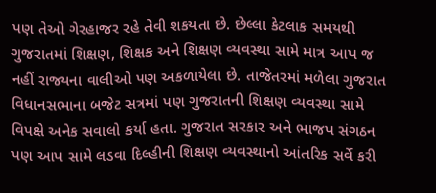પણ તેઓ ગેરહાજર રહે તેવી શકયતા છે. છેલ્લા કેટલાક સમયથી ગુજરાતમાં શિક્ષણ, શિક્ષક અને શિક્ષણ વ્યવસ્થા સામે માત્ર આપ જ નહીં રાજ્યના વાલીઓ પણ અકળાયેલા છે. તાજેતરમાં મળેલા ગુજરાત વિધાનસભાના બજેટ સત્રમાં પણ ગુજરાતની શિક્ષણ વ્યવસ્થા સામે વિપક્ષે અનેક સવાલો કર્યા હતા. ગુજરાત સરકાર અને ભાજપ સંગઠન પણ આપ સામે લડવા દિલ્હીની શિક્ષણ વ્યવસ્થાનો આંતરિક સર્વે કરી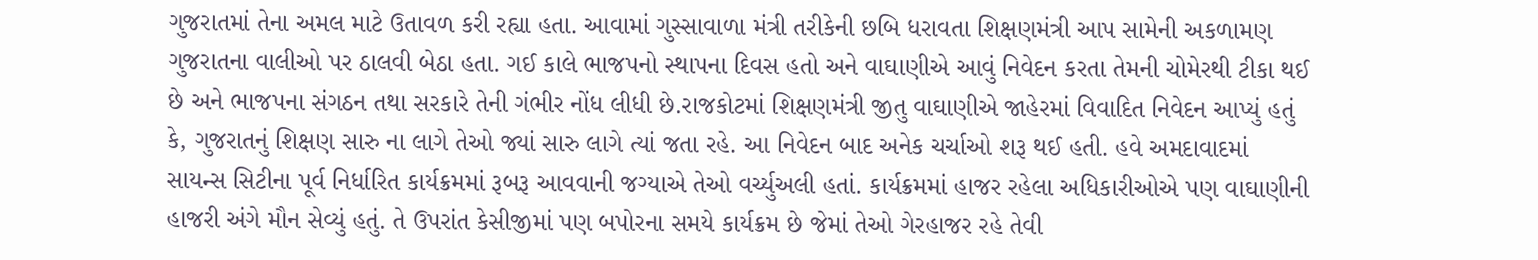ગુજરાતમાં તેના અમલ માટે ઉતાવળ કરી રહ્યા હતા. આવામાં ગુસ્સાવાળા મંત્રી તરીકેની છબિ ધરાવતા શિક્ષણમંત્રી આપ સામેની અકળામણ ગુજરાતના વાલીઓ પર ઠાલવી બેઠા હતા. ગઈ કાલે ભાજપનો સ્થાપના દિવસ હતો અને વાઘાણીએ આવું નિવેદન કરતા તેમની ચોમેરથી ટીકા થઈ છે અને ભાજપના સંગઠન તથા સરકારે તેની ગંભીર નોંધ લીધી છે.રાજકોટમાં શિક્ષણમંત્રી જીતુ વાઘાણીએ જાહેરમાં વિવાદિત નિવેદન આપ્યું હતું કે, ગુજરાતનું શિક્ષણ સારુ ના લાગે તેઓ જ્યાં સારુ લાગે ત્યાં જતા રહે. આ નિવેદન બાદ અનેક ચર્ચાઓ શરૂ થઈ હતી. હવે અમદાવાદમાં સાયન્સ સિટીના પૂર્વ નિર્ધારિત કાર્યક્રમમાં રૂબરૂ આવવાની જગ્યાએ તેઓ વર્ચ્યુઅલી હતાં. કાર્યક્રમમાં હાજર રહેલા અધિકારીઓએ પણ વાઘાણીની હાજરી અંગે મૌન સેવ્યું હતું. તે ઉપરાંત કેસીજીમાં પણ બપોરના સમયે કાર્યક્રમ છે જેમાં તેઓ ગેરહાજર રહે તેવી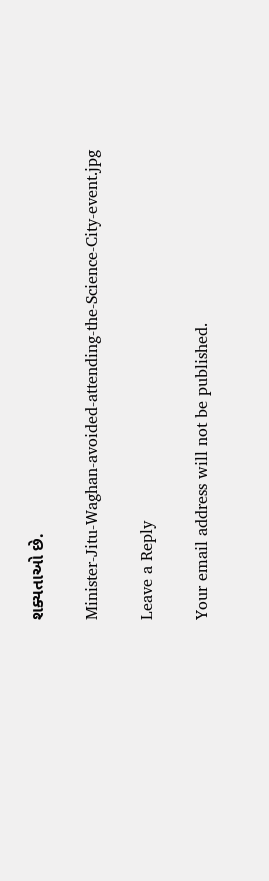શક્યતાઓ છે.

Minister-Jitu-Waghan-avoided-attending-the-Science-City-event.jpg

Leave a Reply

Your email address will not be published.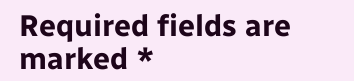Required fields are marked *